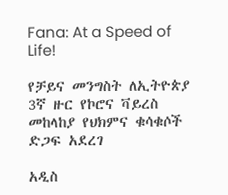Fana: At a Speed of Life!

የቻይና መንግስት ለኢትዮጵያ 3ኛ ዙር የኮሮና ቫይረስ መከላከያ የህክምና ቁሳቁሶች ድጋፍ አደረገ

አዲስ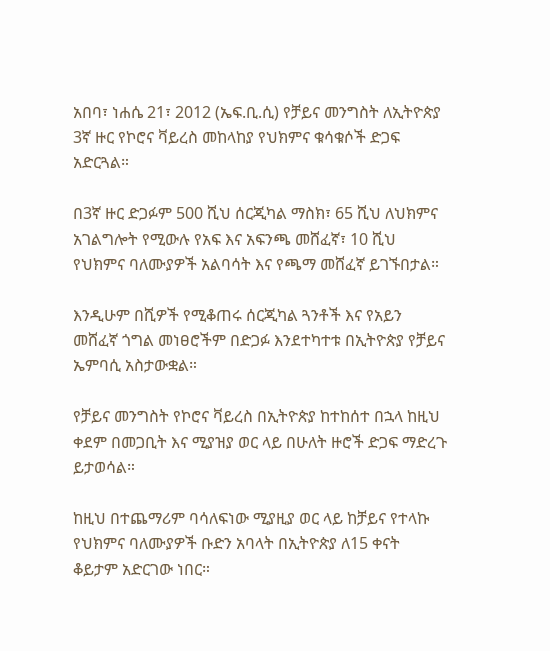አበባ፣ ነሐሴ 21፣ 2012 (ኤፍ.ቢ.ሲ) የቻይና መንግስት ለኢትዮጵያ 3ኛ ዙር የኮሮና ቫይረስ መከላከያ የህክምና ቁሳቁሶች ድጋፍ አድርጓል።

በ3ኛ ዙር ድጋፉም 500 ሺህ ሰርጂካል ማስክ፣ 65 ሺህ ለህክምና አገልግሎት የሚውሉ የአፍ እና አፍንጫ መሸፈኛ፣ 10 ሺህ የህክምና ባለሙያዎች አልባሳት እና የጫማ መሸፈኛ ይገኙበታል።

እንዲሁም በሺዎች የሚቆጠሩ ሰርጂካል ጓንቶች እና የአይን መሸፈኛ ጎግል መነፀሮችም በድጋፉ እንደተካተቱ በኢትዮጵያ የቻይና ኤምባሲ አስታውቋል።

የቻይና መንግስት የኮሮና ቫይረስ በኢትዮጵያ ከተከሰተ በኋላ ከዚህ ቀደም በመጋቢት እና ሚያዝያ ወር ላይ በሁለት ዙሮች ድጋፍ ማድረጉ ይታወሳል።

ከዚህ በተጨማሪም ባሳለፍነው ሚያዚያ ወር ላይ ከቻይና የተላኩ የህክምና ባለሙያዎች ቡድን አባላት በኢትዮጵያ ለ15 ቀናት ቆይታም አድርገው ነበር።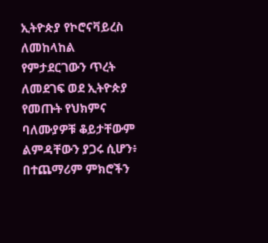ኢትዮጵያ የኮሮናቫይረስ ለመከላከል የምታደርገውን ጥረት ለመደገፍ ወደ ኢትዮጵያ የመጡት የህክምና ባለሙያዎቹ ቆይታቸውም ልምዳቸውን ያጋሩ ሲሆን፥ በተጨማሪም ምክሮችን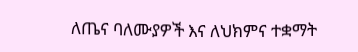ለጤና ባለሙያዎች እና ለህክምና ተቋማት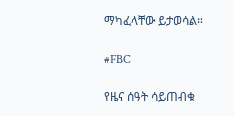ማካፈላቸው ይታወሳል።

#FBC

የዜና ሰዓት ሳይጠብቁ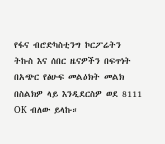የፋና ብሮድካስቲንግ ኮርፖሬትን ትኩስ እና ሰበር ዜናዎችን በፍጥነት በአጭር የፅሁፍ መልዕክት መልክ በስልክዎ ላይ እንዲደርስዎ ወደ 8111 OK ብለው ይላኩ።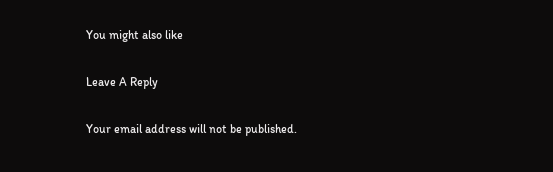You might also like

Leave A Reply

Your email address will not be published.